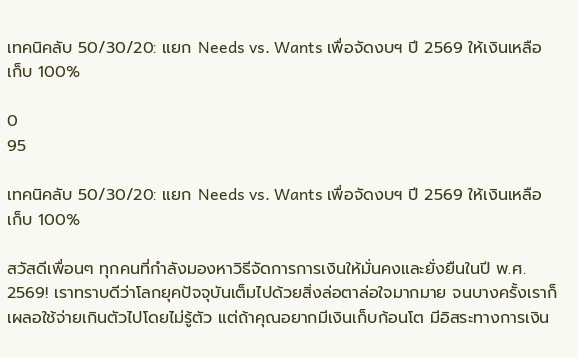เทคนิคลับ 50/30/20: แยก Needs vs. Wants เพื่อจัดงบฯ ปี 2569 ให้เงินเหลือเก็บ 100%

0
95

เทคนิคลับ 50/30/20: แยก Needs vs. Wants เพื่อจัดงบฯ ปี 2569 ให้เงินเหลือเก็บ 100%

สวัสดีเพื่อนๆ ทุกคนที่กำลังมองหาวิธีจัดการการเงินให้มั่นคงและยั่งยืนในปี พ.ศ. 2569! เราทราบดีว่าโลกยุคปัจจุบันเต็มไปด้วยสิ่งล่อตาล่อใจมากมาย จนบางครั้งเราก็เผลอใช้จ่ายเกินตัวไปโดยไม่รู้ตัว แต่ถ้าคุณอยากมีเงินเก็บก้อนโต มีอิสระทางการเงิน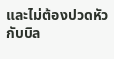และไม่ต้องปวดหัวกับบิล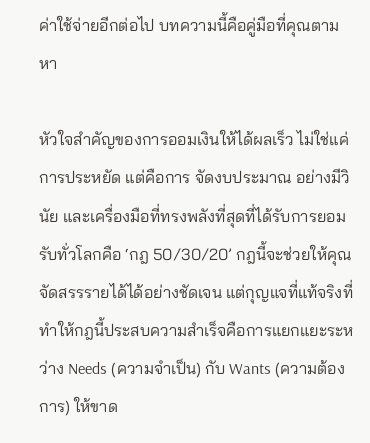ค่าใช้จ่ายอีกต่อไป บทความนี้คือคู่มือที่คุณตามหา

หัวใจสำคัญของการออมเงินให้ได้ผลเร็ว ไม่ใช่แค่การประหยัด แต่คือการ จัดงบประมาณ อย่างมีวินัย และเครื่องมือที่ทรงพลังที่สุดที่ได้รับการยอมรับทั่วโลกคือ ‘กฎ 50/30/20’ กฎนี้จะช่วยให้คุณจัดสรรรายได้ได้อย่างชัดเจน แต่กุญแจที่แท้จริงที่ทำให้กฎนี้ประสบความสำเร็จคือการแยกแยะระหว่าง Needs (ความจำเป็น) กับ Wants (ความต้องการ) ให้ขาด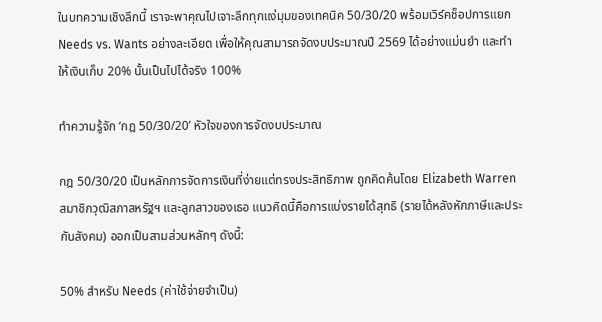ในบทความเชิงลึกนี้ เราจะพาคุณไปเจาะลึกทุกแง่มุมของเทคนิค 50/30/20 พร้อมเวิร์คช็อปการแยก Needs vs. Wants อย่างละเอียด เพื่อให้คุณสามารถจัดงบประมาณปี 2569 ได้อย่างแม่นยำ และทำให้เงินเก็บ 20% นั้นเป็นไปได้จริง 100%

ทำความรู้จัก ‘กฎ 50/30/20’ หัวใจของการจัดงบประมาณ

กฎ 50/30/20 เป็นหลักการจัดการเงินที่ง่ายแต่ทรงประสิทธิภาพ ถูกคิดค้นโดย Elizabeth Warren สมาชิกวุฒิสภาสหรัฐฯ และลูกสาวของเธอ แนวคิดนี้คือการแบ่งรายได้สุทธิ (รายได้หลังหักภาษีและประกันสังคม) ออกเป็นสามส่วนหลักๆ ดังนี้:

50% สำหรับ Needs (ค่าใช้จ่ายจำเป็น)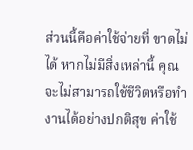ส่วนนี้คือค่าใช้จ่ายที่ ขาดไม่ได้ หากไม่มีสิ่งเหล่านี้ คุณจะไม่สามารถใช้ชีวิตหรือทำงานได้อย่างปกติสุข ค่าใช้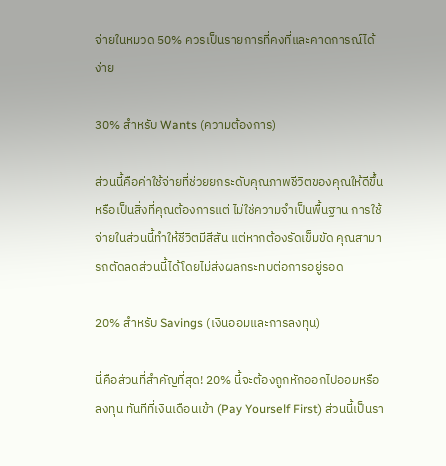จ่ายในหมวด 50% ควรเป็นรายการที่คงที่และคาดการณ์ได้ง่าย

30% สำหรับ Wants (ความต้องการ)

ส่วนนี้คือค่าใช้จ่ายที่ช่วยยกระดับคุณภาพชีวิตของคุณให้ดีขึ้น หรือเป็นสิ่งที่คุณต้องการแต่ ไม่ใช่ความจำเป็นพื้นฐาน การใช้จ่ายในส่วนนี้ทำให้ชีวิตมีสีสัน แต่หากต้องรัดเข็มขัด คุณสามารถตัดลดส่วนนี้ได้โดยไม่ส่งผลกระทบต่อการอยู่รอด

20% สำหรับ Savings (เงินออมและการลงทุน)

นี่คือส่วนที่สำคัญที่สุด! 20% นี้จะต้องถูกหักออกไปออมหรือลงทุน ทันทีที่เงินเดือนเข้า (Pay Yourself First) ส่วนนี้เป็นรา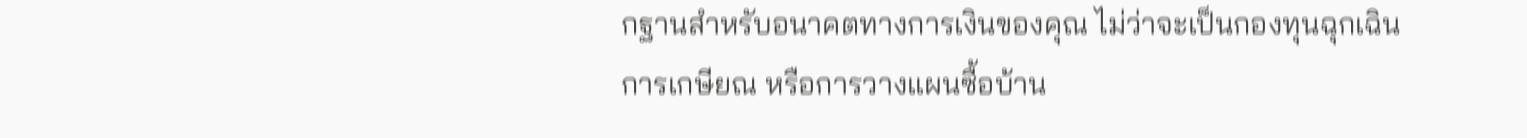กฐานสำหรับอนาคตทางการเงินของคุณ ไม่ว่าจะเป็นกองทุนฉุกเฉิน การเกษียณ หรือการวางแผนซื้อบ้าน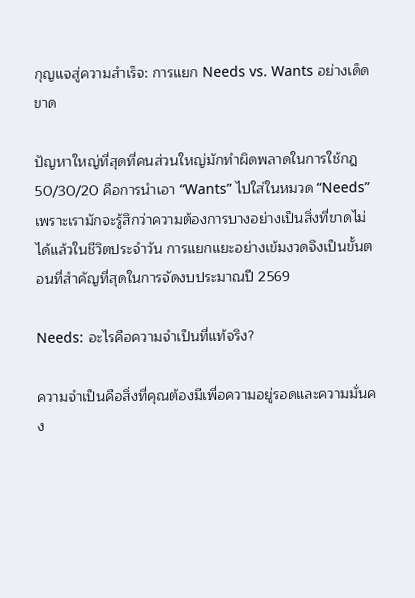กุญแจสู่ความสำเร็จ: การแยก Needs vs. Wants อย่างเด็ดขาด

ปัญหาใหญ่ที่สุดที่คนส่วนใหญ่มักทำผิดพลาดในการใช้กฎ 50/30/20 คือการนำเอา “Wants” ไปใส่ในหมวด “Needs” เพราะเรามักจะรู้สึกว่าความต้องการบางอย่างเป็นสิ่งที่ขาดไม่ได้แล้วในชีวิตประจำวัน การแยกแยะอย่างเข้มงวดจึงเป็นขั้นตอนที่สำคัญที่สุดในการจัดงบประมาณปี 2569

Needs: อะไรคือความจำเป็นที่แท้จริง?

ความจำเป็นคือสิ่งที่คุณต้องมีเพื่อความอยู่รอดและความมั่นคง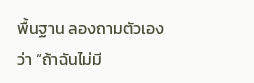พื้นฐาน ลองถามตัวเองว่า “ถ้าฉันไม่มี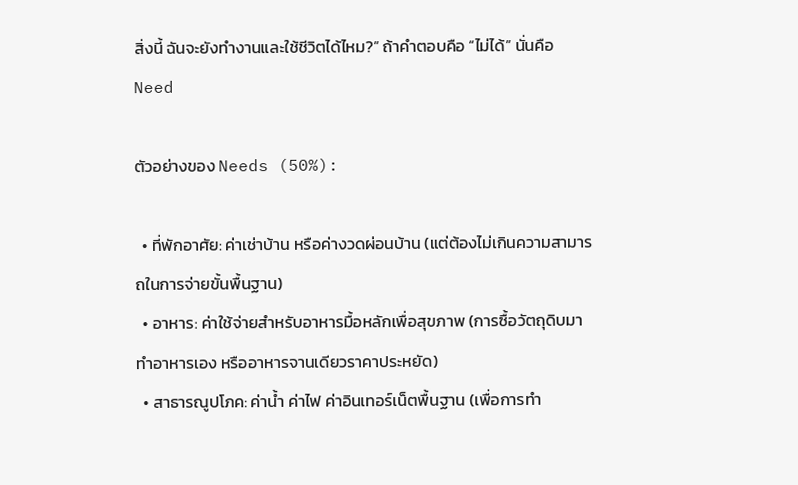สิ่งนี้ ฉันจะยังทำงานและใช้ชีวิตได้ไหม?” ถ้าคำตอบคือ “ไม่ได้” นั่นคือ Need

ตัวอย่างของ Needs (50%):

  • ที่พักอาศัย: ค่าเช่าบ้าน หรือค่างวดผ่อนบ้าน (แต่ต้องไม่เกินความสามารถในการจ่ายขั้นพื้นฐาน)
  • อาหาร: ค่าใช้จ่ายสำหรับอาหารมื้อหลักเพื่อสุขภาพ (การซื้อวัตถุดิบมาทำอาหารเอง หรืออาหารจานเดียวราคาประหยัด)
  • สาธารณูปโภค: ค่าน้ำ ค่าไฟ ค่าอินเทอร์เน็ตพื้นฐาน (เพื่อการทำ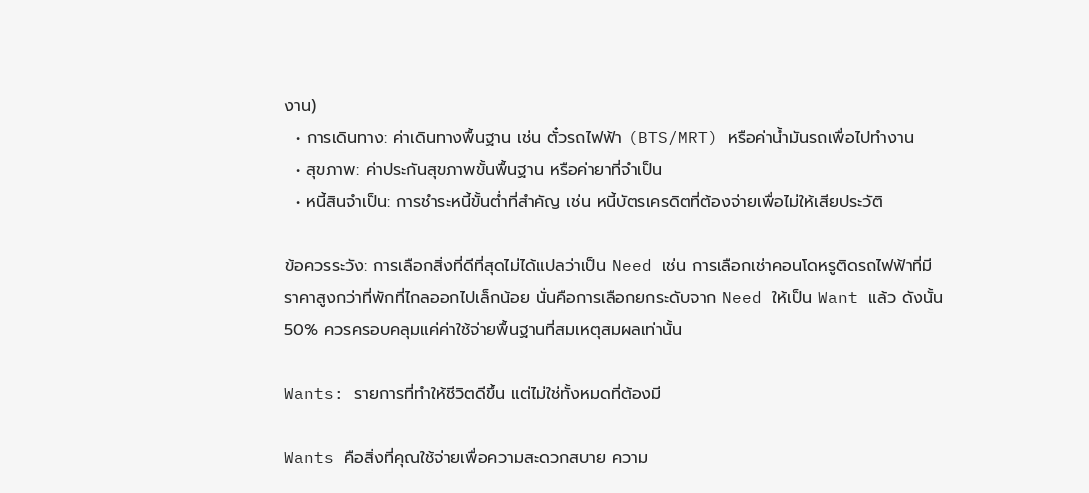งาน)
  • การเดินทาง: ค่าเดินทางพื้นฐาน เช่น ตั๋วรถไฟฟ้า (BTS/MRT) หรือค่าน้ำมันรถเพื่อไปทำงาน
  • สุขภาพ: ค่าประกันสุขภาพขั้นพื้นฐาน หรือค่ายาที่จำเป็น
  • หนี้สินจำเป็น: การชำระหนี้ขั้นต่ำที่สำคัญ เช่น หนี้บัตรเครดิตที่ต้องจ่ายเพื่อไม่ให้เสียประวัติ

ข้อควรระวัง: การเลือกสิ่งที่ดีที่สุดไม่ได้แปลว่าเป็น Need เช่น การเลือกเช่าคอนโดหรูติดรถไฟฟ้าที่มีราคาสูงกว่าที่พักที่ไกลออกไปเล็กน้อย นั่นคือการเลือกยกระดับจาก Need ให้เป็น Want แล้ว ดังนั้น 50% ควรครอบคลุมแค่ค่าใช้จ่ายพื้นฐานที่สมเหตุสมผลเท่านั้น

Wants: รายการที่ทำให้ชีวิตดีขึ้น แต่ไม่ใช่ทั้งหมดที่ต้องมี

Wants คือสิ่งที่คุณใช้จ่ายเพื่อความสะดวกสบาย ความ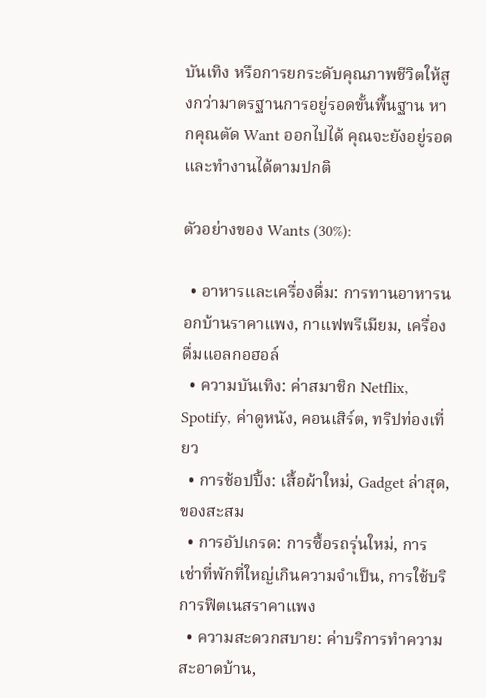บันเทิง หรือการยกระดับคุณภาพชีวิตให้สูงกว่ามาตรฐานการอยู่รอดขั้นพื้นฐาน หากคุณตัด Want ออกไปได้ คุณจะยังอยู่รอดและทำงานได้ตามปกติ

ตัวอย่างของ Wants (30%):

  • อาหารและเครื่องดื่ม: การทานอาหารนอกบ้านราคาแพง, กาแฟพรีเมียม, เครื่องดื่มแอลกอฮอล์
  • ความบันเทิง: ค่าสมาชิก Netflix, Spotify, ค่าดูหนัง, คอนเสิร์ต, ทริปท่องเที่ยว
  • การช้อปปิ้ง: เสื้อผ้าใหม่, Gadget ล่าสุด, ของสะสม
  • การอัปเกรด: การซื้อรถรุ่นใหม่, การเช่าที่พักที่ใหญ่เกินความจำเป็น, การใช้บริการฟิตเนสราคาแพง
  • ความสะดวกสบาย: ค่าบริการทำความสะอาดบ้าน,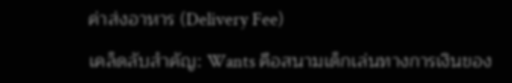ค่าส่งอาหาร (Delivery Fee)

เคล็ดลับสำคัญ: Wants คือสนามเด็กเล่นทางการเงินของ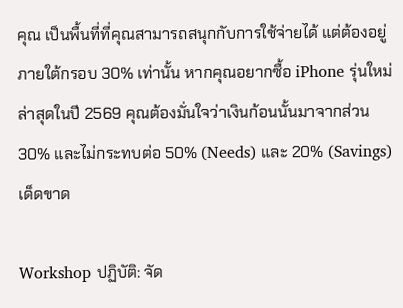คุณ เป็นพื้นที่ที่คุณสามารถสนุกกับการใช้จ่ายได้ แต่ต้องอยู่ภายใต้กรอบ 30% เท่านั้น หากคุณอยากซื้อ iPhone รุ่นใหม่ล่าสุดในปี 2569 คุณต้องมั่นใจว่าเงินก้อนนั้นมาจากส่วน 30% และไม่กระทบต่อ 50% (Needs) และ 20% (Savings) เด็ดขาด

Workshop ปฏิบัติ: จัด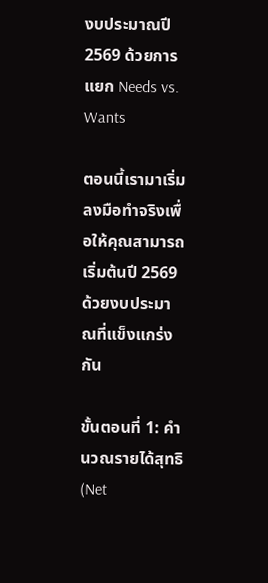งบประมาณปี 2569 ด้วยการแยก Needs vs. Wants

ตอนนี้เรามาเริ่มลงมือทำจริงเพื่อให้คุณสามารถเริ่มต้นปี 2569 ด้วยงบประมาณที่แข็งแกร่งกัน

ขั้นตอนที่ 1: คำนวณรายได้สุทธิ (Net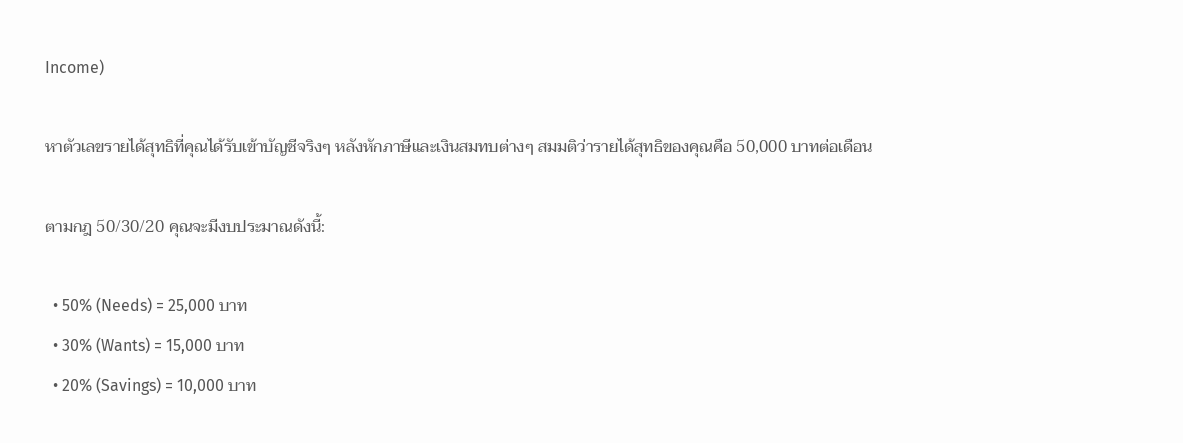Income)

หาตัวเลขรายได้สุทธิที่คุณได้รับเข้าบัญชีจริงๆ หลังหักภาษีและเงินสมทบต่างๆ สมมติว่ารายได้สุทธิของคุณคือ 50,000 บาทต่อเดือน

ตามกฎ 50/30/20 คุณจะมีงบประมาณดังนี้:

  • 50% (Needs) = 25,000 บาท
  • 30% (Wants) = 15,000 บาท
  • 20% (Savings) = 10,000 บาท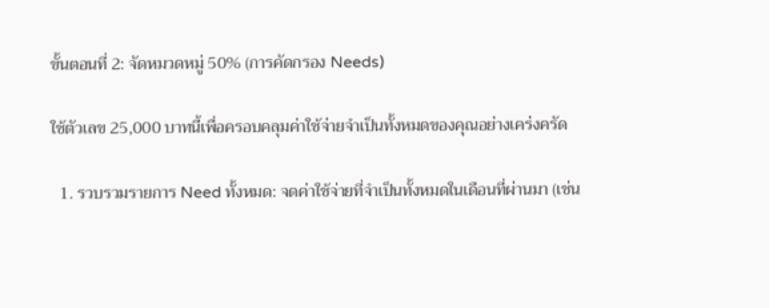ขั้นตอนที่ 2: จัดหมวดหมู่ 50% (การคัดกรอง Needs)

ใช้ตัวเลข 25,000 บาทนี้เพื่อครอบคลุมค่าใช้จ่ายจำเป็นทั้งหมดของคุณอย่างเคร่งครัด

  1. รวบรวมรายการ Need ทั้งหมด: จดค่าใช้จ่ายที่จำเป็นทั้งหมดในเดือนที่ผ่านมา (เช่น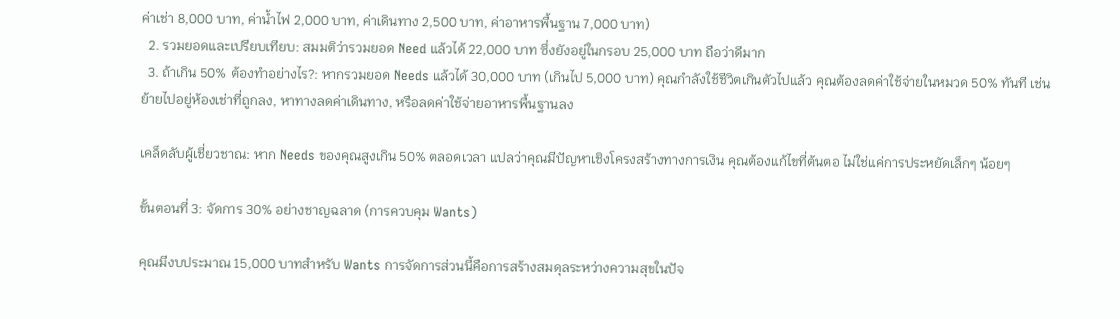ค่าเช่า 8,000 บาท, ค่าน้ำไฟ 2,000 บาท, ค่าเดินทาง 2,500 บาท, ค่าอาหารพื้นฐาน 7,000 บาท)
  2. รวมยอดและเปรียบเทียบ: สมมติว่ารวมยอด Need แล้วได้ 22,000 บาท ซึ่งยังอยู่ในกรอบ 25,000 บาท ถือว่าดีมาก
  3. ถ้าเกิน 50% ต้องทำอย่างไร?: หากรวมยอด Needs แล้วได้ 30,000 บาท (เกินไป 5,000 บาท) คุณกำลังใช้ชีวิตเกินตัวไปแล้ว คุณต้องลดค่าใช้จ่ายในหมวด 50% ทันที เช่น ย้ายไปอยู่ห้องเช่าที่ถูกลง, หาทางลดค่าเดินทาง, หรือลดค่าใช้จ่ายอาหารพื้นฐานลง

เคล็ดลับผู้เชี่ยวชาณ: หาก Needs ของคุณสูงเกิน 50% ตลอดเวลา แปลว่าคุณมีปัญหาเชิงโครงสร้างทางการเงิน คุณต้องแก้ไขที่ต้นตอ ไม่ใช่แค่การประหยัดเล็กๆ น้อยๆ

ขั้นตอนที่ 3: จัดการ 30% อย่างชาญฉลาด (การควบคุม Wants)

คุณมีงบประมาณ 15,000 บาทสำหรับ Wants การจัดการส่วนนี้คือการสร้างสมดุลระหว่างความสุขในปัจ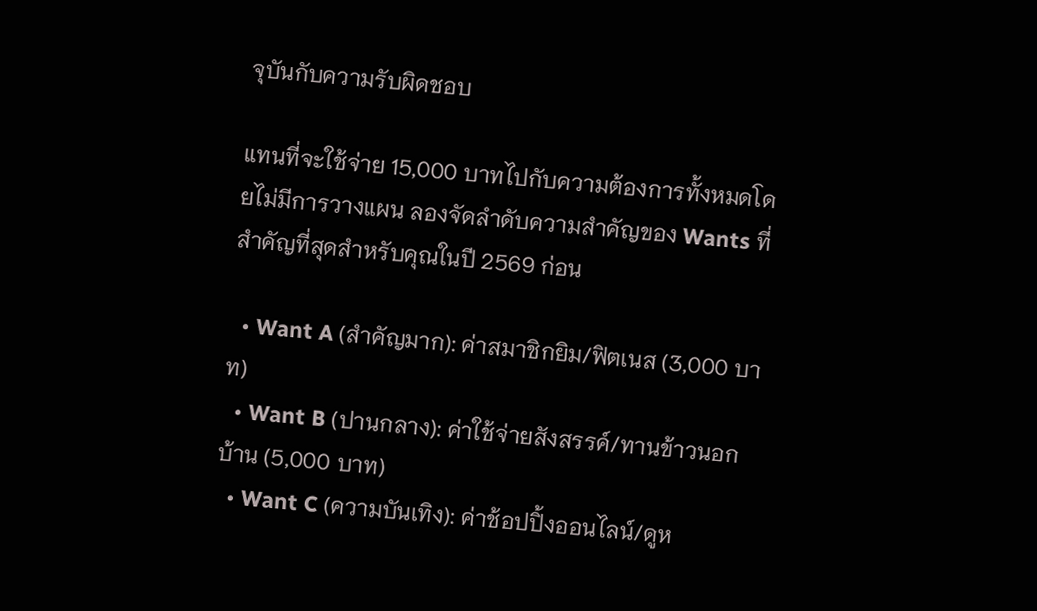จุบันกับความรับผิดชอบ

แทนที่จะใช้จ่าย 15,000 บาทไปกับความต้องการทั้งหมดโดยไม่มีการวางแผน ลองจัดลำดับความสำคัญของ Wants ที่สำคัญที่สุดสำหรับคุณในปี 2569 ก่อน

  • Want A (สำคัญมาก): ค่าสมาชิกยิม/ฟิตเนส (3,000 บาท)
  • Want B (ปานกลาง): ค่าใช้จ่ายสังสรรค์/ทานข้าวนอกบ้าน (5,000 บาท)
  • Want C (ความบันเทิง): ค่าช้อปปิ้งออนไลน์/ดูห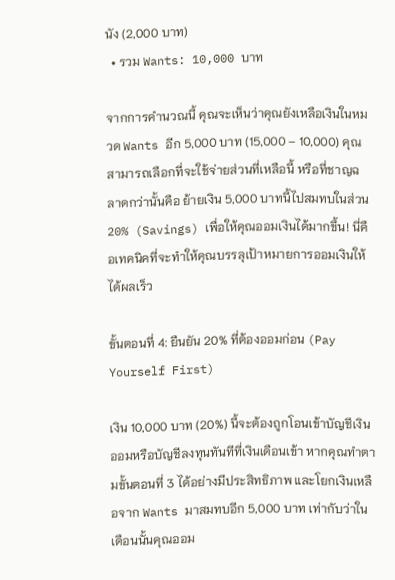นัง (2,000 บาท)
  • รวม Wants: 10,000 บาท

จากการคำนวณนี้ คุณจะเห็นว่าคุณยังเหลือเงินในหมวด Wants อีก 5,000 บาท (15,000 – 10,000) คุณสามารถเลือกที่จะใช้จ่ายส่วนที่เหลือนี้ หรือที่ชาญฉลาดกว่านั้นคือ ย้ายเงิน 5,000 บาทนี้ไปสมทบในส่วน 20% (Savings) เพื่อให้คุณออมเงินได้มากขึ้น! นี่คือเทคนิคที่จะทำให้คุณบรรลุเป้าหมายการออมเงินให้ได้ผลเร็ว

ขั้นตอนที่ 4: ยืนยัน 20% ที่ต้องออมก่อน (Pay Yourself First)

เงิน 10,000 บาท (20%) นี้จะต้องถูกโอนเข้าบัญชีเงินออมหรือบัญชีลงทุนทันทีที่เงินเดือนเข้า หากคุณทำตามขั้นตอนที่ 3 ได้อย่างมีประสิทธิภาพ และโยกเงินเหลือจาก Wants มาสมทบอีก 5,000 บาท เท่ากับว่าในเดือนนั้นคุณออม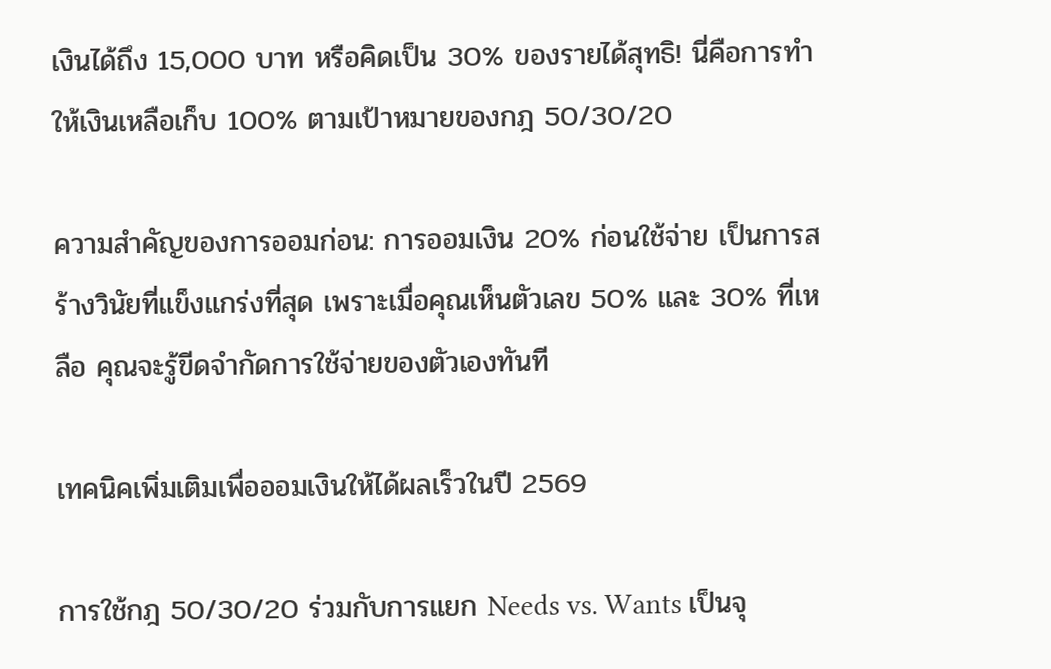เงินได้ถึง 15,000 บาท หรือคิดเป็น 30% ของรายได้สุทธิ! นี่คือการทำให้เงินเหลือเก็บ 100% ตามเป้าหมายของกฎ 50/30/20

ความสำคัญของการออมก่อน: การออมเงิน 20% ก่อนใช้จ่าย เป็นการสร้างวินัยที่แข็งแกร่งที่สุด เพราะเมื่อคุณเห็นตัวเลข 50% และ 30% ที่เหลือ คุณจะรู้ขีดจำกัดการใช้จ่ายของตัวเองทันที

เทคนิคเพิ่มเติมเพื่อออมเงินให้ได้ผลเร็วในปี 2569

การใช้กฎ 50/30/20 ร่วมกับการแยก Needs vs. Wants เป็นจุ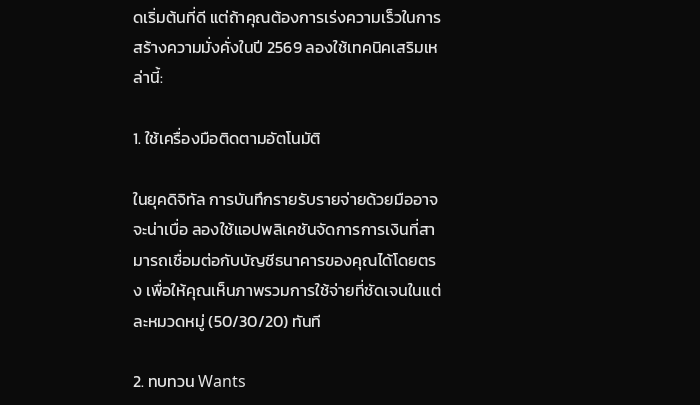ดเริ่มต้นที่ดี แต่ถ้าคุณต้องการเร่งความเร็วในการสร้างความมั่งคั่งในปี 2569 ลองใช้เทคนิคเสริมเหล่านี้:

1. ใช้เครื่องมือติดตามอัตโนมัติ

ในยุคดิจิทัล การบันทึกรายรับรายจ่ายด้วยมืออาจจะน่าเบื่อ ลองใช้แอปพลิเคชันจัดการการเงินที่สามารถเชื่อมต่อกับบัญชีธนาคารของคุณได้โดยตรง เพื่อให้คุณเห็นภาพรวมการใช้จ่ายที่ชัดเจนในแต่ละหมวดหมู่ (50/30/20) ทันที

2. ทบทวน Wants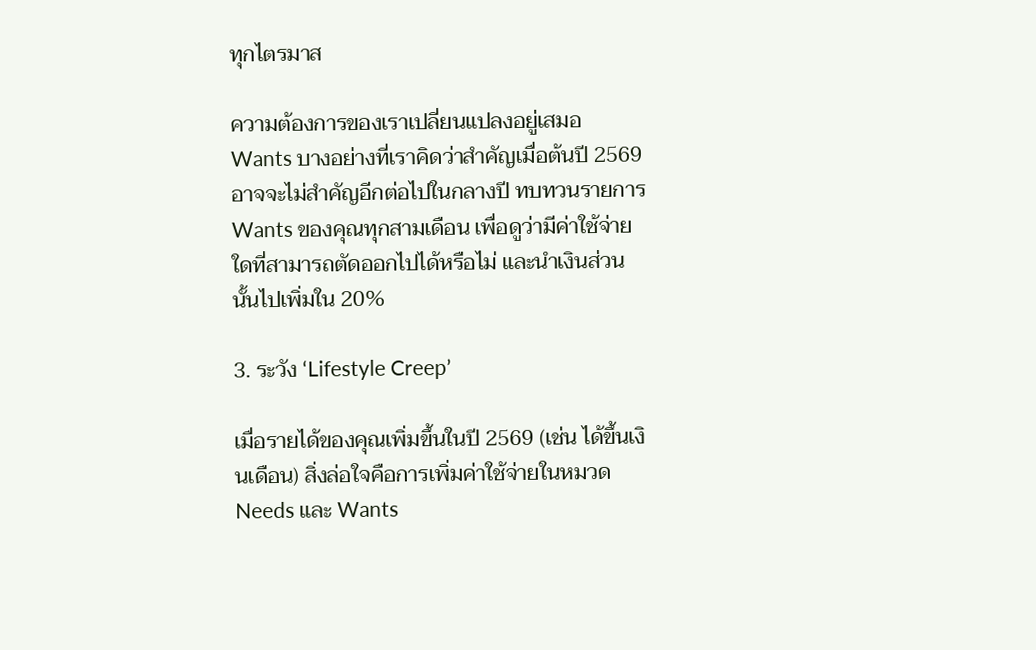ทุกไตรมาส

ความต้องการของเราเปลี่ยนแปลงอยู่เสมอ Wants บางอย่างที่เราคิดว่าสำคัญเมื่อต้นปี 2569 อาจจะไม่สำคัญอีกต่อไปในกลางปี ทบทวนรายการ Wants ของคุณทุกสามเดือน เพื่อดูว่ามีค่าใช้จ่ายใดที่สามารถตัดออกไปได้หรือไม่ และนำเงินส่วนนั้นไปเพิ่มใน 20%

3. ระวัง ‘Lifestyle Creep’

เมื่อรายได้ของคุณเพิ่มขึ้นในปี 2569 (เช่น ได้ขึ้นเงินเดือน) สิ่งล่อใจคือการเพิ่มค่าใช้จ่ายในหมวด Needs และ Wants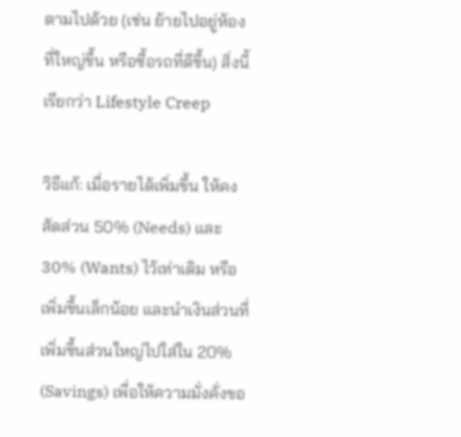ตามไปด้วย (เช่น ย้ายไปอยู่ห้องที่ใหญ่ขึ้น หรือซื้อรถที่ดีขึ้น) สิ่งนี้เรียกว่า Lifestyle Creep

วิธีแก้: เมื่อรายได้เพิ่มขึ้น ให้คงสัดส่วน 50% (Needs) และ 30% (Wants) ไว้เท่าเดิม หรือเพิ่มขึ้นเล็กน้อย และนำเงินส่วนที่เพิ่มขึ้นส่วนใหญ่ไปใส่ใน 20% (Savings) เพื่อให้ความมั่งคั่งขอ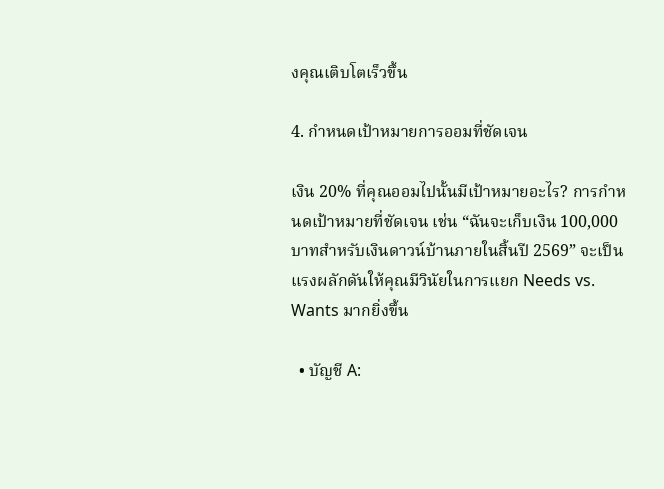งคุณเติบโตเร็วขึ้น

4. กำหนดเป้าหมายการออมที่ชัดเจน

เงิน 20% ที่คุณออมไปนั้นมีเป้าหมายอะไร? การกำหนดเป้าหมายที่ชัดเจน เช่น “ฉันจะเก็บเงิน 100,000 บาทสำหรับเงินดาวน์บ้านภายในสิ้นปี 2569” จะเป็นแรงผลักดันให้คุณมีวินัยในการแยก Needs vs. Wants มากยิ่งขึ้น

  • บัญชี A: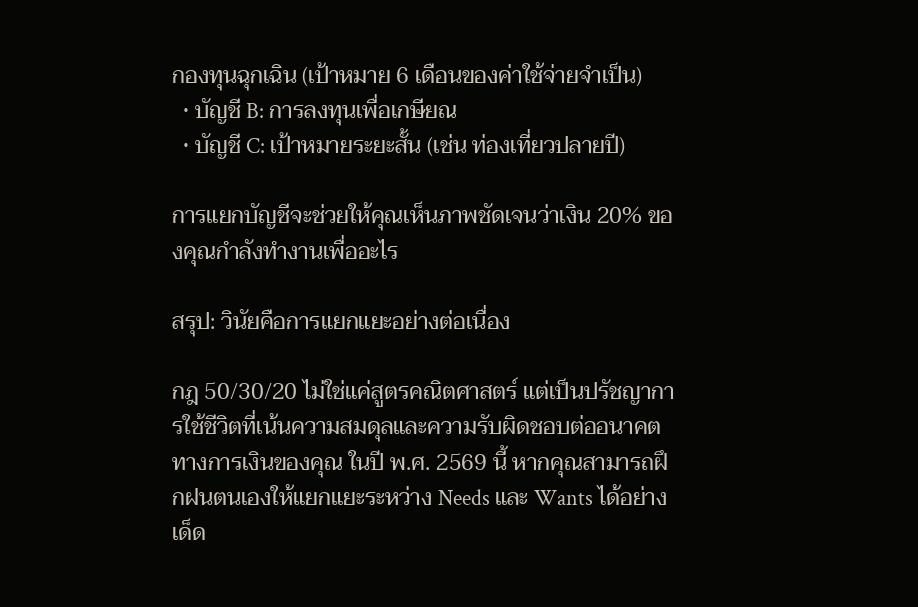กองทุนฉุกเฉิน (เป้าหมาย 6 เดือนของค่าใช้จ่ายจำเป็น)
  • บัญชี B: การลงทุนเพื่อเกษียณ
  • บัญชี C: เป้าหมายระยะสั้น (เช่น ท่องเที่ยวปลายปี)

การแยกบัญชีจะช่วยให้คุณเห็นภาพชัดเจนว่าเงิน 20% ของคุณกำลังทำงานเพื่ออะไร

สรุป: วินัยคือการแยกแยะอย่างต่อเนื่อง

กฎ 50/30/20 ไม่ใช่แค่สูตรคณิตศาสตร์ แต่เป็นปรัชญาการใช้ชีวิตที่เน้นความสมดุลและความรับผิดชอบต่ออนาคตทางการเงินของคุณ ในปี พ.ศ. 2569 นี้ หากคุณสามารถฝึกฝนตนเองให้แยกแยะระหว่าง Needs และ Wants ได้อย่างเด็ด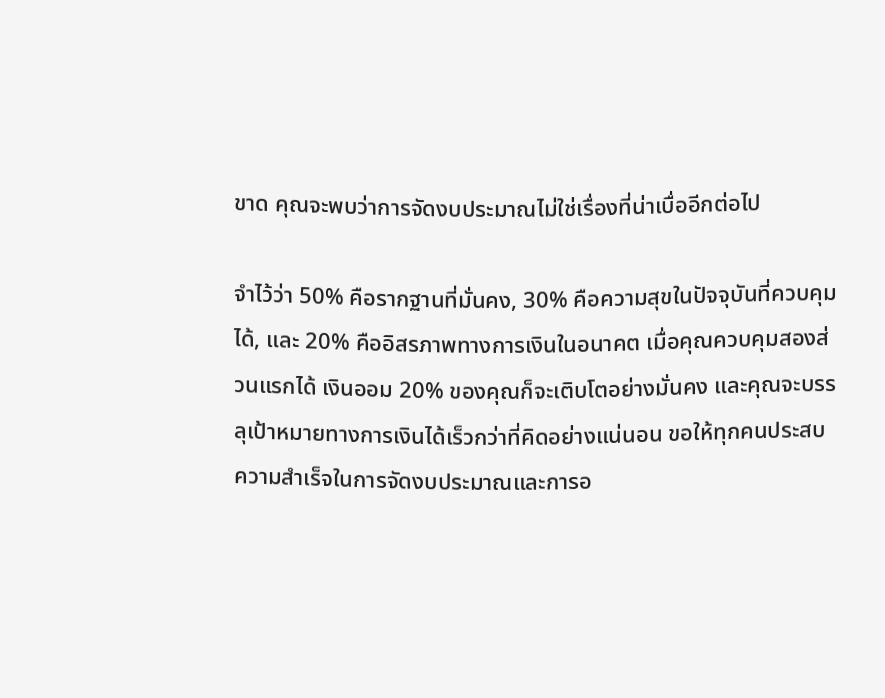ขาด คุณจะพบว่าการจัดงบประมาณไม่ใช่เรื่องที่น่าเบื่ออีกต่อไป

จำไว้ว่า 50% คือรากฐานที่มั่นคง, 30% คือความสุขในปัจจุบันที่ควบคุมได้, และ 20% คืออิสรภาพทางการเงินในอนาคต เมื่อคุณควบคุมสองส่วนแรกได้ เงินออม 20% ของคุณก็จะเติบโตอย่างมั่นคง และคุณจะบรรลุเป้าหมายทางการเงินได้เร็วกว่าที่คิดอย่างแน่นอน ขอให้ทุกคนประสบความสำเร็จในการจัดงบประมาณและการอ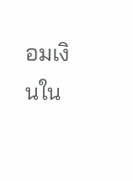อมเงินใน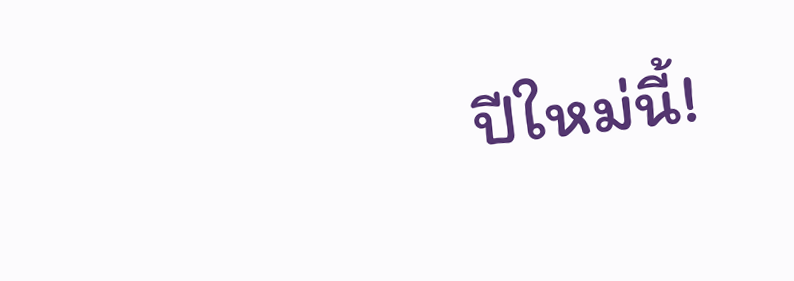ปีใหม่นี้!